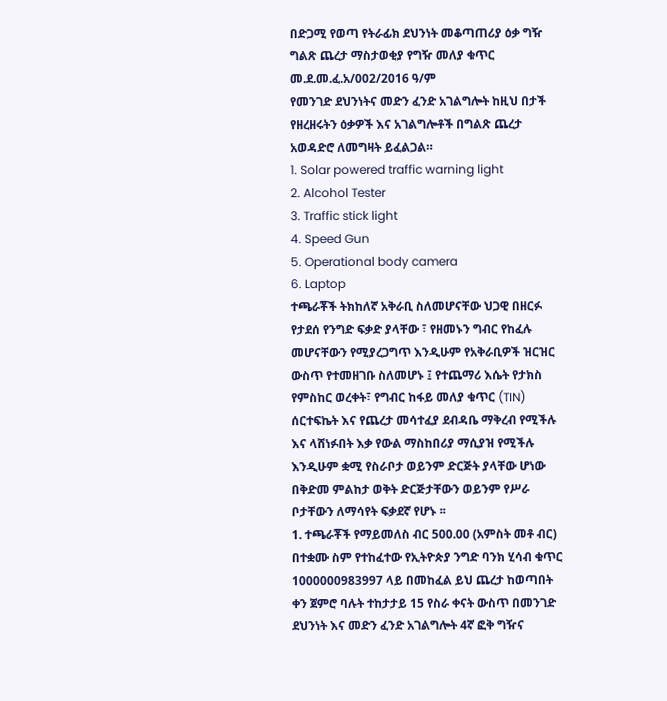በድጋሚ የወጣ የትራፊክ ደህንነት መቆጣጠሪያ ዕቃ ግዥ ግልጽ ጨረታ ማስታወቂያ የግዥ መለያ ቁጥር መ.ደ.መ.ፈ.አ/002/2016 ዓ/ም
የመንገድ ደህንነትና መድን ፈንድ አገልግሎት ከዚህ በታች የዘረዘሩትን ዕቃዎች እና አገልግሎቶች በግልጽ ጨረታ አወዳድሮ ለመግዛት ይፈልጋል።
1. Solar powered traffic warning light
2. Alcohol Tester
3. Traffic stick light
4. Speed Gun
5. Operational body camera
6. Laptop
ተጫራቾች ትክከለኛ አቅራቢ ስለመሆናቸው ህጋዊ በዘርፉ የታደሰ የንግድ ፍቃድ ያላቸው ፣ የዘመኑን ግብር የከፈሉ መሆናቸውን የሚያረጋግጥ እንዲሁም የአቅራቢዎች ዝርዝር ውስጥ የተመዘገቡ ስለመሆኑ ፤ የተጨማሪ እሴት የታክስ የምስከር ወረቀት፣ የግብር ከፋይ መለያ ቁጥር (TIN) ሰርተፍኬት እና የጨረታ መሳተፈያ ደብዳቤ ማቅረብ የሚችሉ እና ላሸነፉበት እቃ የውል ማስከበሪያ ማሲያዝ የሚችሉ እንዲሁም ቋሚ የስራቦታ ወይንም ድርጅት ያላቸው ሆነው በቅድመ ምልከታ ወቅት ድርጅታቸውን ወይንም የሥራ ቦታቸውን ለማሳየት ፍቃደኛ የሆኑ ፡፡
1. ተጫራቾች የማይመለስ ብር 500.00 (አምስት መቶ ብር) በተቋሙ ስም የተከፈተው የኢትዮጵያ ንግድ ባንክ ሂሳብ ቁጥር 1000000983997 ላይ በመከፈል ይህ ጨረታ ከወጣበት ቀን ጀምሮ ባሉት ተከታታይ 15 የስራ ቀናት ውስጥ በመንገድ ደህንነት እና መድን ፈንድ አገልግሎት 4ኛ ፎቅ ግዥና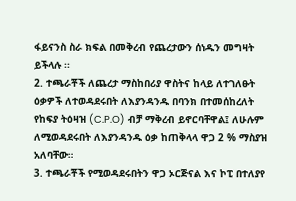ፋይናንስ ስራ ክፍል በመቅረብ የጨረታውን ሰነዱን መግዛት ይችላሉ ፡፡
2. ተጫራቾች ለጨረታ ማስከበሪያ ዋስትና ከላይ ለተገለፁት ዕቃዎች ለተወዳደሩበት ለእያንዳንዱ በባንክ በተመሰከረለት የከፍያ ትዕዛዝ (C.P.O) ብቻ ማቅረብ ይኖርባቸዋል፤ ለሁሉም ለሚወዳደሩበት ለእያንዳንዱ ዕቃ ከጠቅላላ ዋጋ 2 % ማስያዝ አለባቸው።
3. ተጫራቾች የሚወዳደሩበትን ዋጋ ኦርጅናል እና ኮፒ በተለያየ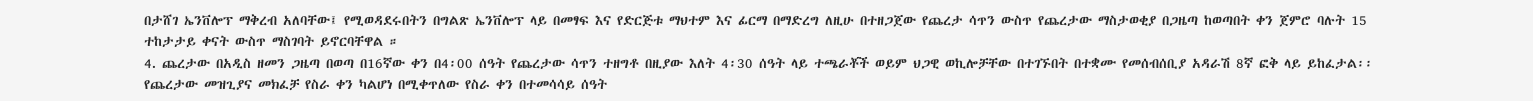በታሸገ ኤንቨሎፕ ማቅረብ አለባቸው፤ የሚወዳደሩበትን በግልጽ ኤንቨሎፕ ላይ በመፃፍ እና የድርጅቱ ማህተም እና ፊርማ በማድረግ ለዚሁ በተዘጋጀው የጨረታ ሳጥን ውስጥ የጨረታው ማስታወቂያ በጋዜጣ ከወጣበት ቀን ጀምሮ ባሉት 15 ተከታታይ ቀናት ውስጥ ማስገባት ይኖርባቸዋል ።
4. ጨረታው በአዲስ ዘመን ጋዜጣ በወጣ በ16ኛው ቀን በ4፡00 ሰዓት የጨረታው ሳጥን ተዘግቶ በዚያው እለት 4፡30 ሰዓት ላይ ተጫራቾች ወይም ህጋዊ ወኪሎቻቸው በተገኙበት በተቋሙ የመሰብሰቢያ አዳራሽ 8ኛ ፎቅ ላይ ይከፈታል፡፡የጨረታው መዝጊያና መክፈቻ የስራ ቀን ካልሆነ በሚቀጥለው የስራ ቀን በተመሳሳይ ሰዓት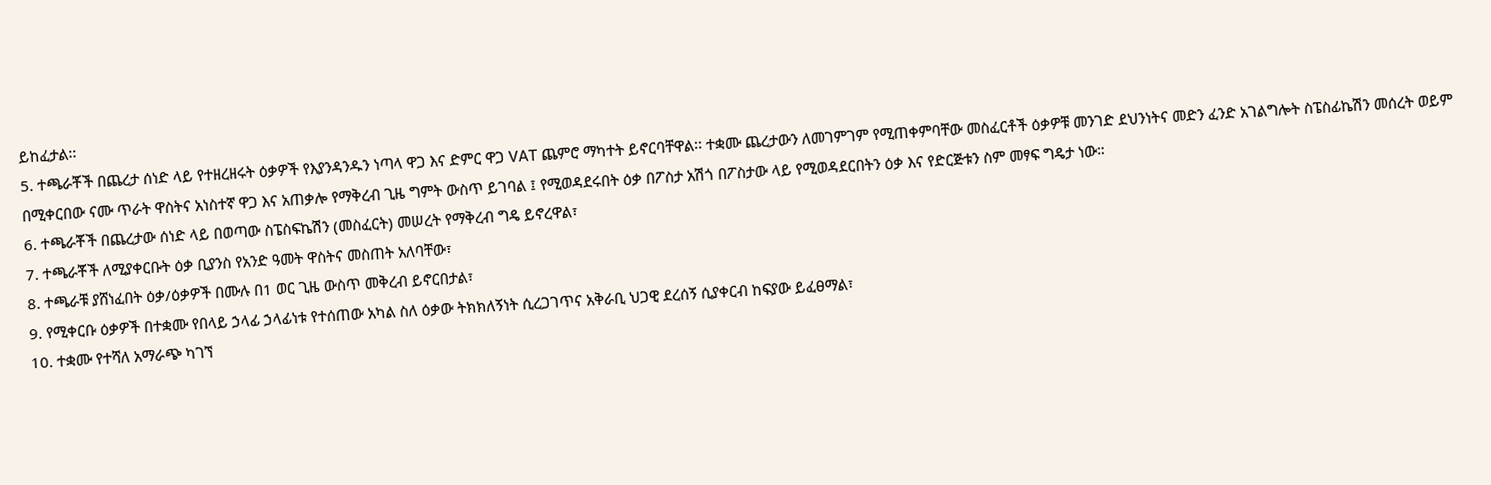ይከፈታል፡፡
5. ተጫራቾች በጨረታ ሰነድ ላይ የተዘረዘሩት ዕቃዎች የእያንዳንዱን ነጣላ ዋጋ እና ድምር ዋጋ VAT ጨምሮ ማካተት ይኖርባቸዋል፡፡ ተቋሙ ጨረታውን ለመገምገም የሚጠቀምባቸው መስፈርቶች ዕቃዎቹ መንገድ ደህንነትና መድን ፈንድ አገልግሎት ስፔስፊኬሽን መሰረት ወይም በሚቀርበው ናሙ ጥራት ዋስትና አነስተኛ ዋጋ እና አጠቃሎ የማቅረብ ጊዜ ግምት ውስጥ ይገባል ፤ የሚወዳደሩበት ዕቃ በፖስታ አሽጎ በፖስታው ላይ የሚወዳደርበትን ዕቃ እና የድርጅቱን ስም መፃፍ ግዴታ ነው።
6. ተጫራቾች በጨረታው ሰነድ ላይ በወጣው ስፔስፍኬሽን (መስፈርት) መሠረት የማቅረብ ግዴ ይኖረዋል፣
7. ተጫራቾች ለሚያቀርቡት ዕቃ ቢያንስ የአንድ ዓመት ዋስትና መስጠት አለባቸው፣
8. ተጫራቹ ያሸነፈበት ዕቃ/ዕቃዎች በሙሉ በ1 ወር ጊዜ ውስጥ መቅረብ ይኖርበታል፣
9. የሚቀርቡ ዕቃዎች በተቋሙ የበላይ ኃላፊ ኃላፊነቱ የተሰጠው አካል ስለ ዕቃው ትክክለኝነት ሲረጋገጥና አቅራቢ ህጋዊ ደረሰኝ ሲያቀርብ ከፍያው ይፈፀማል፣
10. ተቋሙ የተሻለ አማራጭ ካገኘ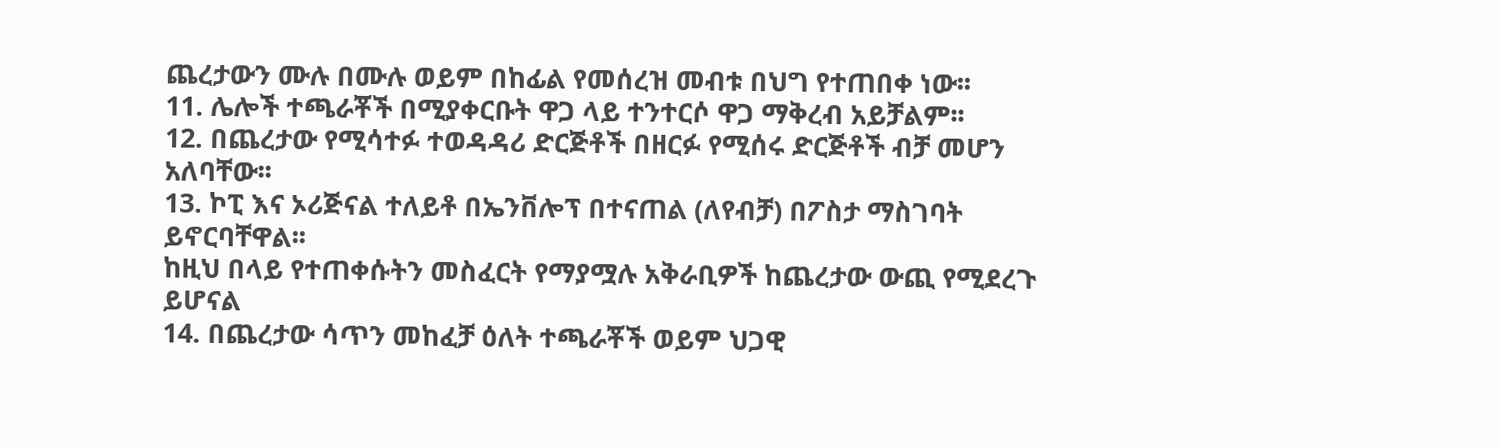ጨረታውን ሙሉ በሙሉ ወይም በከፊል የመሰረዝ መብቱ በህግ የተጠበቀ ነው፡፡
11. ሌሎች ተጫራቾች በሚያቀርቡት ዋጋ ላይ ተንተርሶ ዋጋ ማቅረብ አይቻልም፡፡
12. በጨረታው የሚሳተፉ ተወዳዳሪ ድርጅቶች በዘርፉ የሚሰሩ ድርጅቶች ብቻ መሆን አለባቸው፡፡
13. ኮፒ እና ኦሪጅናል ተለይቶ በኤንቨሎፕ በተናጠል (ለየብቻ) በፖስታ ማስገባት ይኖርባቸዋል፡፡
ከዚህ በላይ የተጠቀሱትን መስፈርት የማያሟሉ አቅራቢዎች ከጨረታው ውጪ የሚደረጉ ይሆናል
14. በጨረታው ሳጥን መከፈቻ ዕለት ተጫራቾች ወይም ህጋዊ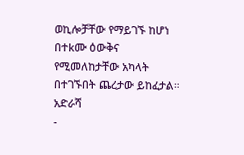ወኪሎቻቸው የማይገኙ ከሆነ በተkሙ ዕውቅና የሚመለከታቸው አካላት በተገኙበት ጨረታው ይከፈታል።
አድራሻ
-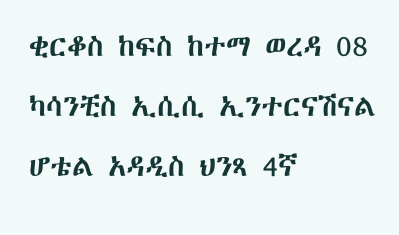ቂርቆስ ከፍስ ከተማ ወረዳ 08 ካሳንቺስ ኢሲሲ ኢንተርናሽናል ሆቴል አዳዲስ ህንጻ 4ኛ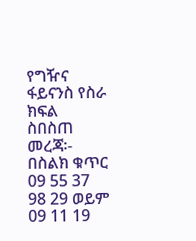የግዥና ፋይናንስ የስራ ክፍል
ስበስጠ መረጃ፡- በስልክ ቁጥር 09 55 37 98 29 ወይም 09 11 19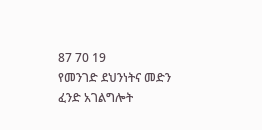87 70 19
የመንገድ ደህንነትና መድን ፈንድ አገልግሎት